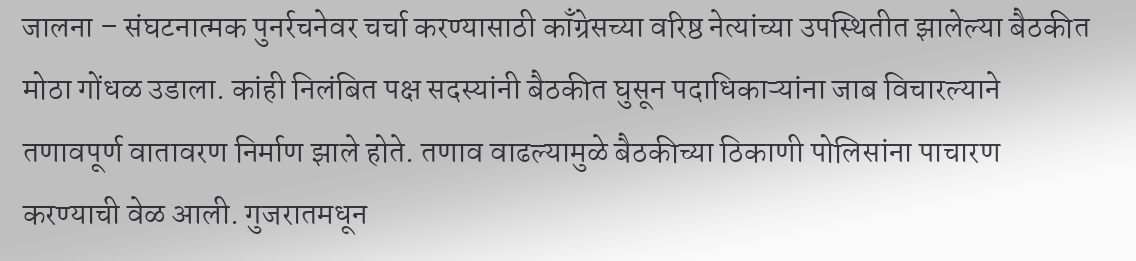जालना – संघटनात्मक पुनर्रचनेवर चर्चा करण्यासाठी काँग्रेसच्या वरिष्ठ नेत्यांच्या उपस्थितीत झालेल्या बैठकीत मोठा गोंधळ उडाला. कांही निलंबित पक्ष सदस्यांनी बैठकीत घुसून पदाधिकाऱ्यांना जाब विचारल्याने तणावपूर्ण वातावरण निर्माण झाले होते. तणाव वाढल्यामुळे बैठकीच्या ठिकाणी पोलिसांना पाचारण करण्याची वेळ आली. गुजरातमधून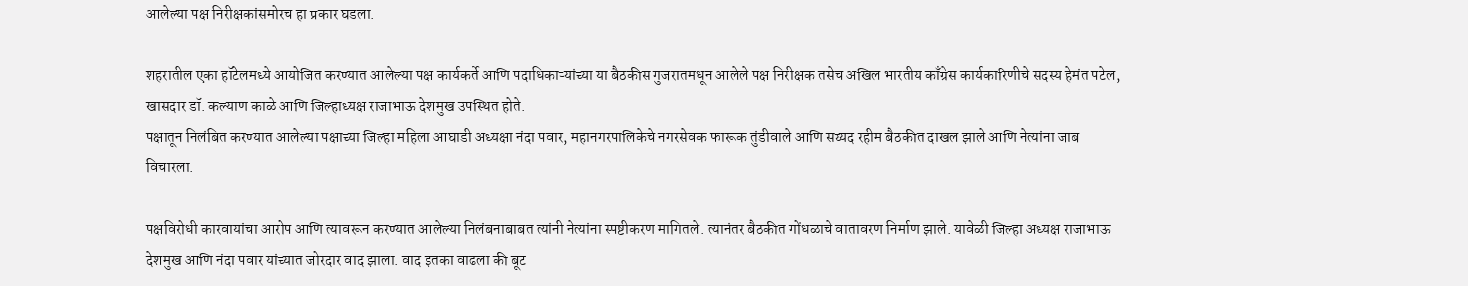आलेल्या पक्ष निरीक्षकांसमोरच हा प्रकार घडला.

शहरातील एका हॉटेलमध्ये आयोजित करण्यात आलेल्या पक्ष कार्यकर्ते आणि पदाधिकाऱ्यांच्या या बैठकीस गुजरातमधून आलेले पक्ष निरीक्षक तसेच अखिल भारतीय काँग्रेस कार्यकारिणीचे सदस्य हेमंत पटेल, खासदार डॉ. कल्याण काळे आणि जिल्हाध्यक्ष राजाभाऊ देशमुख उपस्थित होते.
पक्षातून निलंबित करण्यात आलेल्या पक्षाच्या जिल्हा महिला आघाडी अध्यक्षा नंदा पवार, महानगरपालिकेचे नगरसेवक फारूक तुंडीवाले आणि सय्यद रहीम बैठकीत दाखल झाले आणि नेत्यांना जाब विचारला.

पक्षविरोधी कारवायांचा आरोप आणि त्यावरून करण्यात आलेल्या निलंबनाबाबत त्यांनी नेत्यांना स्पष्टीकरण मागितले. त्यानंतर बैठकीत गोंधळाचे वातावरण निर्माण झाले. यावेळी जिल्हा अध्यक्ष राजाभाऊ देशमुख आणि नंदा पवार यांच्यात जोरदार वाद झाला. वाद इतका वाढला की बूट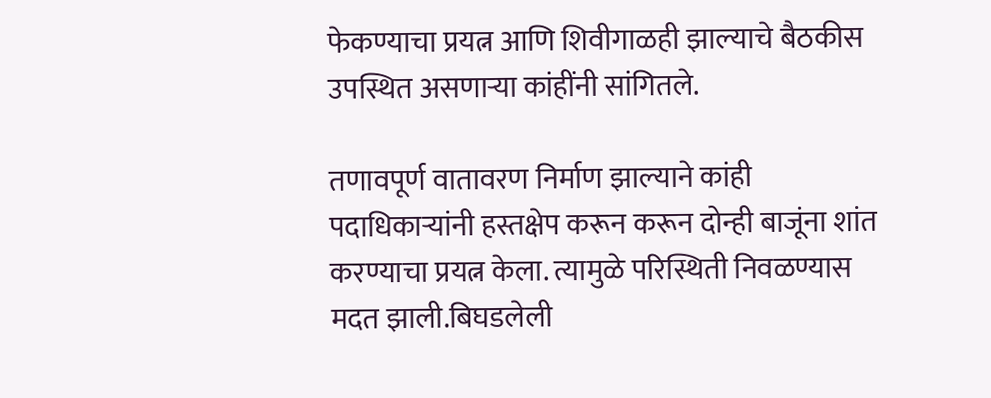फेकण्याचा प्रयत्न आणि शिवीगाळही झाल्याचे बैठकीस उपस्थित असणाऱ्या कांहींनी सांगितले.

तणावपूर्ण वातावरण निर्माण झाल्याने कांही पदाधिकाऱ्यांनी हस्तक्षेप करून करून दोन्ही बाजूंना शांत करण्याचा प्रयत्न केला. त्यामुळे परिस्थिती निवळण्यास मदत झाली.बिघडलेली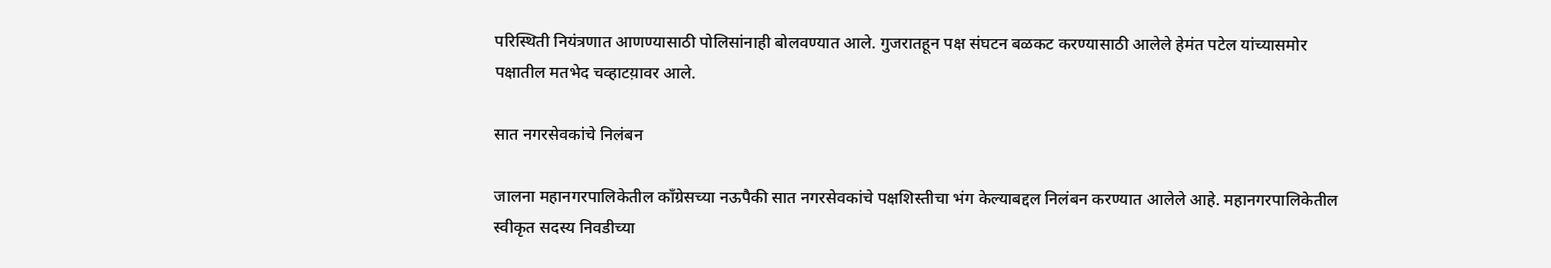परिस्थिती नियंत्रणात आणण्यासाठी पोलिसांनाही बोलवण्यात आले. गुजरातहून पक्ष संघटन बळकट करण्यासाठी आलेले हेमंत पटेल यांच्यासमोर पक्षातील मतभेद चव्हाटय़ावर आले.

सात नगरसेवकांचे निलंबन

जालना महानगरपालिकेतील काँग्रेसच्या नऊपैकी सात नगरसेवकांचे पक्षशिस्तीचा भंग केल्याबद्दल निलंबन करण्यात आलेले आहे. महानगरपालिकेतील स्वीकृत सदस्य निवडीच्या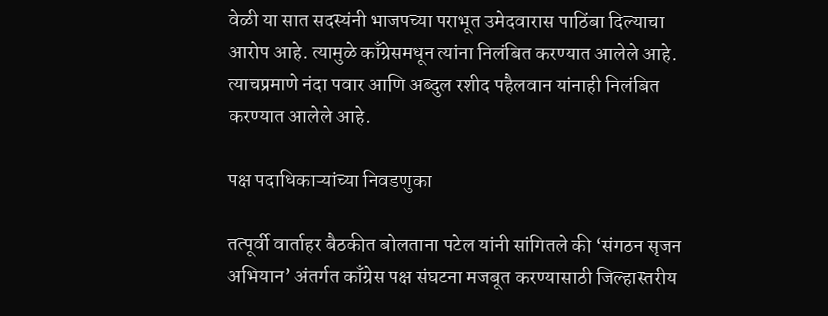वेळी या सात सदस्यंनी भाजपच्या पराभूत उमेदवारास पाठिंबा दिल्याचा आरोप आहे. त्यामुळे काँग्रेसमधून त्यांना निलंबित करण्यात आलेले आहे. त्याचप्रमाणे नंदा पवार आणि अब्दुल रशीद पहैलवान यांनाही निलंबित करण्यात आलेले आहे.

पक्ष पदाधिकाऱ्यांच्या निवडणुका

तत्पूर्वी वार्ताहर बैठकीत बोलताना पटेल यांनी सांगितले की ‘संगठन सृजन अभियान’ अंतर्गत काँग्रेस पक्ष संघटना मजबूत करण्यासाठी जिल्हास्तरीय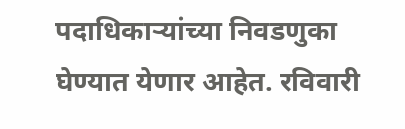पदाधिकाऱ्यांच्या निवडणुका घेण्यात येणार आहेत. रविवारी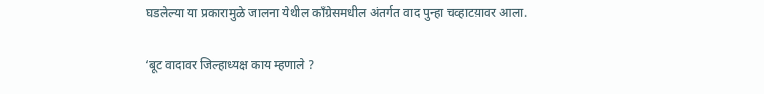घडलेल्या या प्रकारामुळे जालना येथील काँग्रेसमधील अंतर्गत वाद पुन्हा चव्हाटय़ावर आला.

‘बूट वादावर जिल्हाध्यक्ष काय म्हणाले ?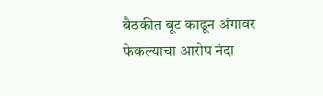बैठकीत बूट काढून अंगावर फेकल्याचा आरोप नंदा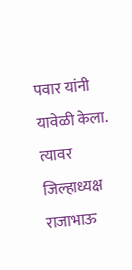पवार यांनी यावेळी केला. त्यावर जिल्हाध्यक्ष राजाभाऊ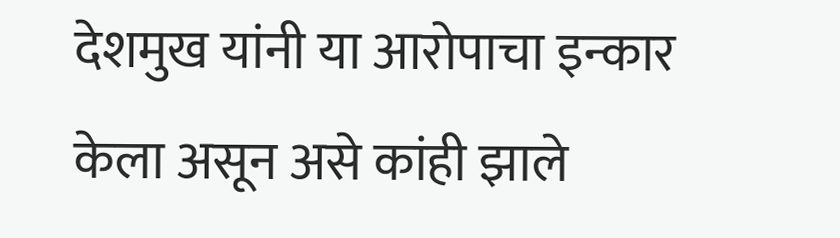देशमुख यांनी या आरोपाचा इन्कार केला असून असे कांही झाले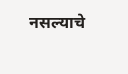नसल्याचे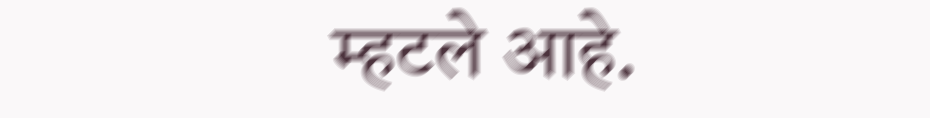म्हटले आहे.